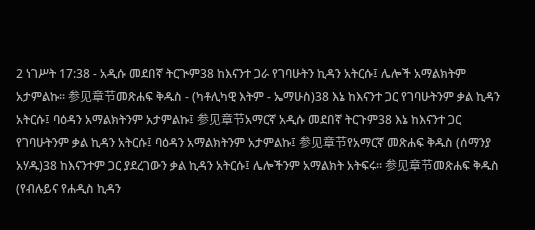2 ነገሥት 17:38 - አዲሱ መደበኛ ትርጒም38 ከእናንተ ጋራ የገባሁትን ኪዳን አትርሱ፤ ሌሎች አማልክትም አታምልኩ። 参见章节መጽሐፍ ቅዱስ - (ካቶሊካዊ እትም - ኤማሁስ)38 እኔ ከእናንተ ጋር የገባሁትንም ቃል ኪዳን አትርሱ፤ ባዕዳን አማልክትንም አታምልኩ፤ 参见章节አማርኛ አዲሱ መደበኛ ትርጉም38 እኔ ከእናንተ ጋር የገባሁትንም ቃል ኪዳን አትርሱ፤ ባዕዳን አማልክትንም አታምልኩ፤ 参见章节የአማርኛ መጽሐፍ ቅዱስ (ሰማንያ አሃዱ)38 ከእናንተም ጋር ያደረገውን ቃል ኪዳን አትርሱ፤ ሌሎችንም አማልክት አትፍሩ። 参见章节መጽሐፍ ቅዱስ (የብሉይና የሐዲስ ኪዳን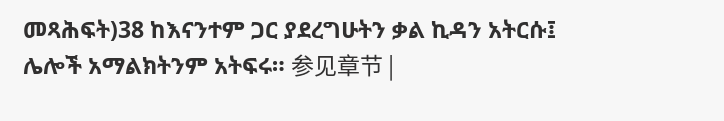መጻሕፍት)38 ከእናንተም ጋር ያደረግሁትን ቃል ኪዳን አትርሱ፤ ሌሎች አማልክትንም አትፍሩ። 参见章节 |